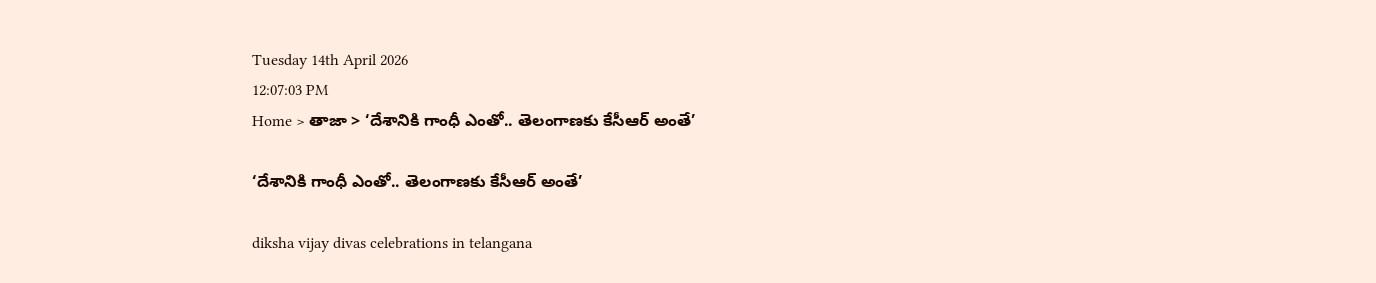Tuesday 14th April 2026
12:07:03 PM
Home > తాజా > ‘దేశానికి గాంధీ ఎంతో.. తెలంగాణకు కేసీఆర్ అంతే’

‘దేశానికి గాంధీ ఎంతో.. తెలంగాణకు కేసీఆర్ అంతే’

diksha vijay divas celebrations in telangana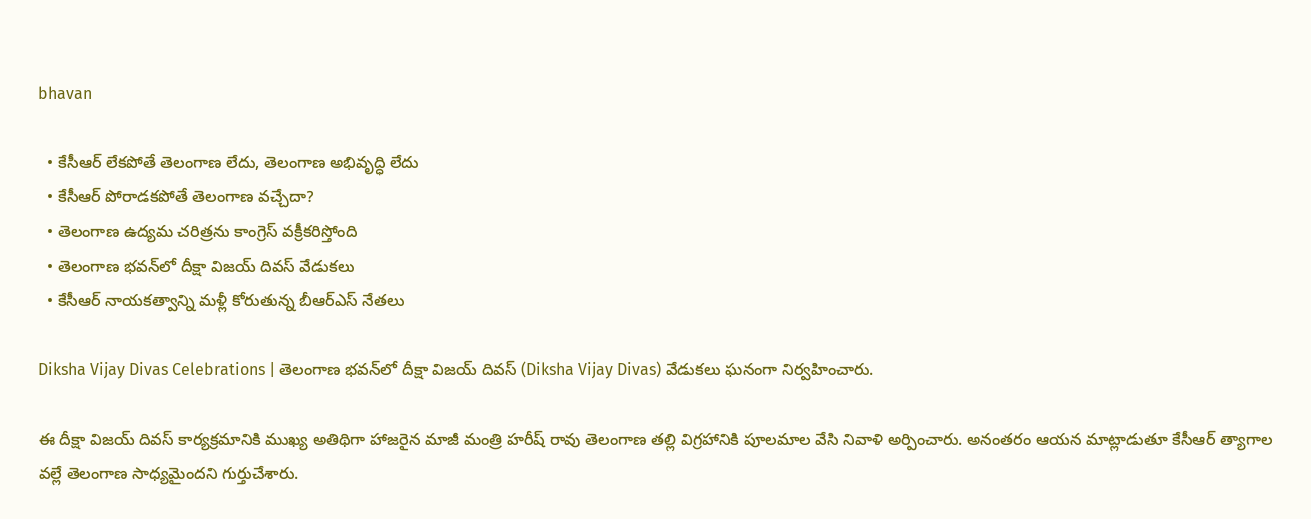bhavan

  • కేసీఆర్ లేకపోతే తెలంగాణ లేదు, తెలంగాణ అభివృద్ధి లేదు
  • కేసీఆర్ పోరాడకపోతే తెలంగాణ వచ్చేదా?
  • తెలంగాణ ఉద్యమ చరిత్రను కాంగ్రెస్ వక్రీకరిస్తోంది
  • తెలంగాణ భవన్‌లో దీక్షా విజయ్ దివస్ వేడుకలు
  • కేసీఆర్ నాయకత్వాన్ని మళ్లీ కోరుతున్న బీఆర్ఎస్ నేతలు

Diksha Vijay Divas Celebrations | తెలంగాణ భవన్‌లో దీక్షా విజయ్ దివస్ (Diksha Vijay Divas) వేడుకలు ఘనంగా నిర్వహించారు.

ఈ దీక్షా విజయ్ దివస్ కార్యక్రమానికి ముఖ్య అతిథిగా హాజరైన మాజీ మంత్రి హరీష్ రావు తెలంగాణ తల్లి విగ్రహానికి పూలమాల వేసి నివాళి అర్పించారు. అనంతరం ఆయన మాట్లాడుతూ కేసీఆర్ త్యాగాల వల్లే తెలంగాణ సాధ్యమైందని గుర్తుచేశారు.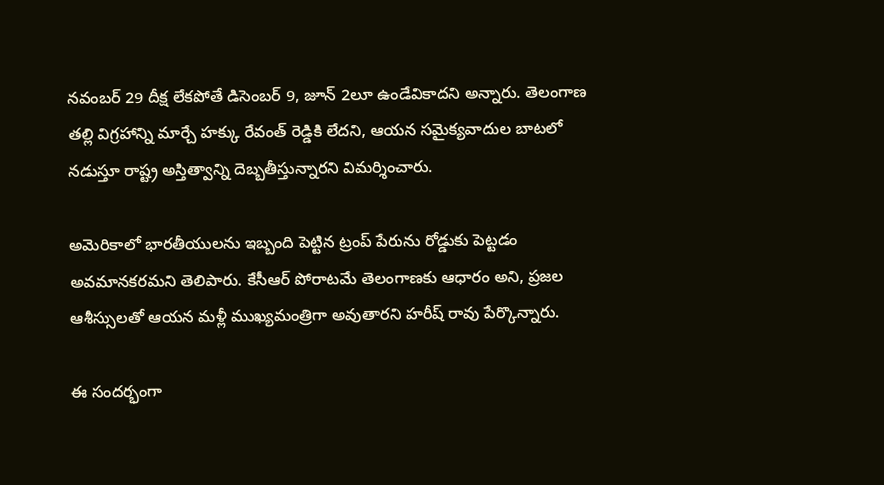నవంబర్ 29 దీక్ష లేకపోతే డిసెంబర్ 9, జూన్ 2లూ ఉండేవికాదని అన్నారు. తెలంగాణ తల్లి విగ్రహాన్ని మార్చే హక్కు రేవంత్ రెడ్డికి లేదని, ఆయన సమైక్యవాదుల బాటలో నడుస్తూ రాష్ట్ర అస్తిత్వాన్ని దెబ్బతీస్తున్నారని విమర్శించారు.

అమెరికాలో భారతీయులను ఇబ్బంది పెట్టిన ట్రంప్ పేరును రోడ్డుకు పెట్టడం అవమానకరమని తెలిపారు. కేసీఆర్ పోరాటమే తెలంగాణకు ఆధారం అని, ప్రజల ఆశీస్సులతో ఆయన మళ్లీ ముఖ్యమంత్రిగా అవుతారని హరీష్ రావు పేర్కొన్నారు.

ఈ సందర్భంగా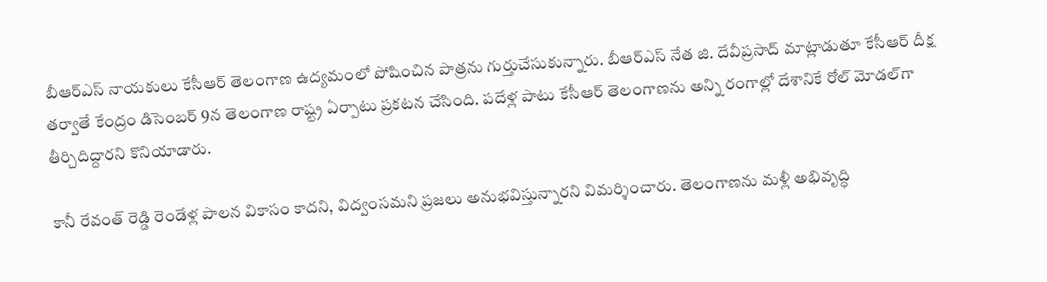బీఆర్ఎస్ నాయకులు కేసీఆర్ తెలంగాణ ఉద్యమంలో పోషించిన పాత్రను గుర్తుచేసుకున్నారు. బీఆర్ఎస్ నేత జి. దేవీప్రసాద్ మాట్లాడుతూ కేసీఆర్ దీక్ష తర్వాతే కేంద్రం డిసెంబర్ 9న తెలంగాణ రాష్ట్ర ఏర్పాటు ప్రకటన చేసింది. పదేళ్ల పాటు కేసీఆర్ తెలంగాణను అన్ని రంగాల్లో దేశానికే రోల్ మోడల్‌గా తీర్చిదిద్దారని కొనియాడారు.

కానీ రేవంత్ రెడ్డి రెండేళ్ల పాలన వికాసం కాదని, విద్వంసమని ప్రజలు అనుభవిస్తున్నారని విమర్శించారు. తెలంగాణను మళ్లీ అభివృద్ధి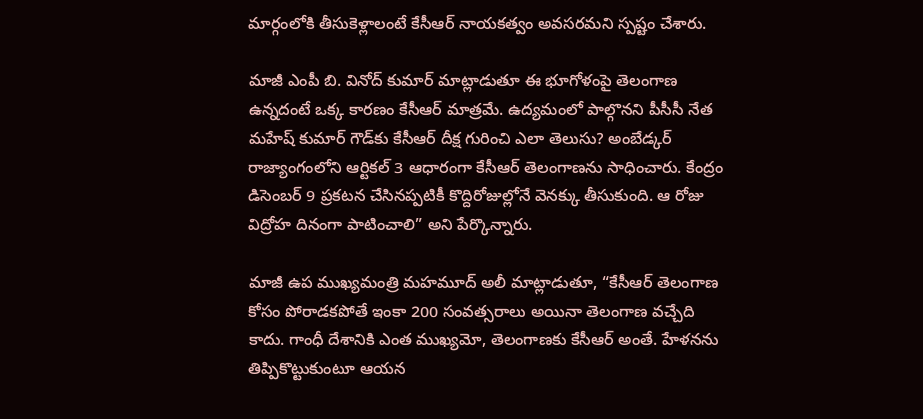మార్గంలోకి తీసుకెళ్లాలంటే కేసీఆర్ నాయకత్వం అవసరమని స్పష్టం చేశారు.

మాజీ ఎంపీ బి. వినోద్ కుమార్ మాట్లాడుతూ ఈ భూగోళంపై తెలంగాణ ఉన్నదంటే ఒక్క కారణం కేసీఆర్ మాత్రమే. ఉద్యమంలో పాల్గొనని పీసీసీ నేత మహేష్ కుమార్ గౌడ్‌కు కేసీఆర్ దీక్ష గురించి ఎలా తెలుసు? అంబేడ్కర్ రాజ్యాంగంలోని ఆర్టికల్ 3 ఆధారంగా కేసీఆర్ తెలంగాణను సాధించారు. కేంద్రం డిసెంబర్ 9 ప్రకటన చేసినప్పటికీ కొద్దిరోజుల్లోనే వెనక్కు తీసుకుంది. ఆ రోజు విద్రోహ దినంగా పాటించాలి” అని పేర్కొన్నారు.

మాజీ ఉప ముఖ్యమంత్రి మహమూద్ అలీ మాట్లాడుతూ, “కేసీఆర్ తెలంగాణ కోసం పోరాడకపోతే ఇంకా 200 సంవత్సరాలు అయినా తెలంగాణ వచ్చేది కాదు. గాంధీ దేశానికి ఎంత ముఖ్యమో, తెలంగాణకు కేసీఆర్ అంతే. హేళనను తిప్పికొట్టుకుంటూ ఆయన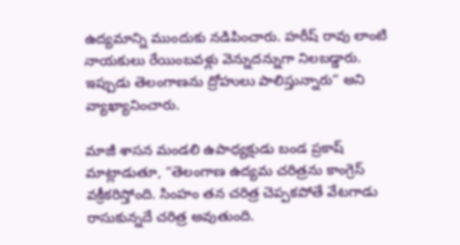ఉద్యమాన్ని ముందుకు నడిపించారు. హరీష్ రావు లాంటి నాయకులు రేయింబవళ్లు వెన్నుదన్నుగా నిలబడ్డారు. ఇప్పుడు తెలంగాణను ద్రోహులు పాలిస్తున్నారు” అని వ్యాఖ్యానించారు.

మాజీ శాసన మండలి ఉపాధ్యక్షుడు బండ ప్రకాష్ మాట్లాడుతూ, “తెలంగాణ ఉద్యమ చరిత్రను కాంగ్రెస్ వక్రీకరిస్తోంది. సింహం తన చరిత్ర చెప్పకపోతే వేటగాడు రాసుకున్నదే చరిత్ర అవుతుంది.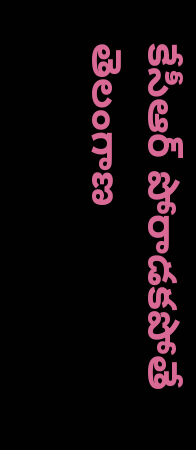కేసీఆర్ పోరాడకపోతే తెలంగాణ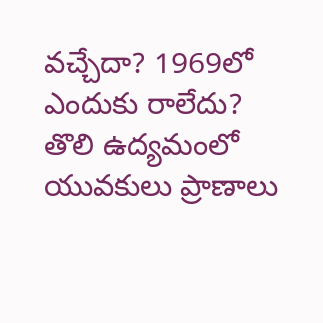వచ్చేదా? 1969లో ఎందుకు రాలేదు? తొలి ఉద్యమంలో యువకులు ప్రాణాలు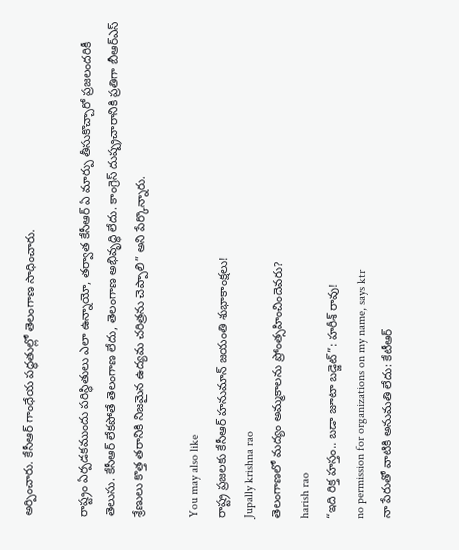అర్పించారు. కేసీఆర్ గాంధేయ పద్ధతుల్లో తెలంగాణ సాధించారు.

రాష్ట్రం ఏర్పడకముందు పరిస్థితులు ఎలా ఉన్నాయో, తర్వాత కేసీఆర్ ఏ మార్పు తీసుకొచ్చారో ప్రజలందరికీ తెలుసు. కేసీఆర్ లేకపోతే తెలంగాణ లేదు, తెలంగాణ అభివృద్ధి లేదు. కాంగ్రెస్ దుష్ప్రచారానికి ప్రతిగా బీఆర్ఎస్ శ్రేణులు కొత్త తరానికి నిజమైన ఉద్యమ చరిత్రను చెప్పాలి” అని పేర్కొన్నారు.

You may also like
రాష్ట్ర ప్రజలకు కేసీఆర్ హనుమాన్ జయంతి శుభాకాంక్షలు!
Jupally krishna rao
తెలంగాణలో మ‌ద్యం అమ్మ‌కాల‌ను ప్రోంత్స‌హించిందెవ‌రు?
harish rao
“ఇది రిక్త హస్తం.. బడా జూటా బడ్జెట్”: హరీశ్ రావు!
no permission for organizations on my name, says ktr
నా పేరుతో వాటికి అనుమతి లేదు: కేటీఆర్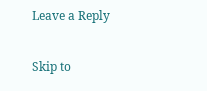Leave a Reply

Skip to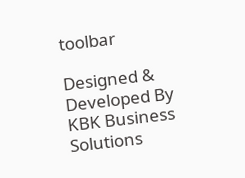toolbar

Designed & Developed By KBK Business Solutions